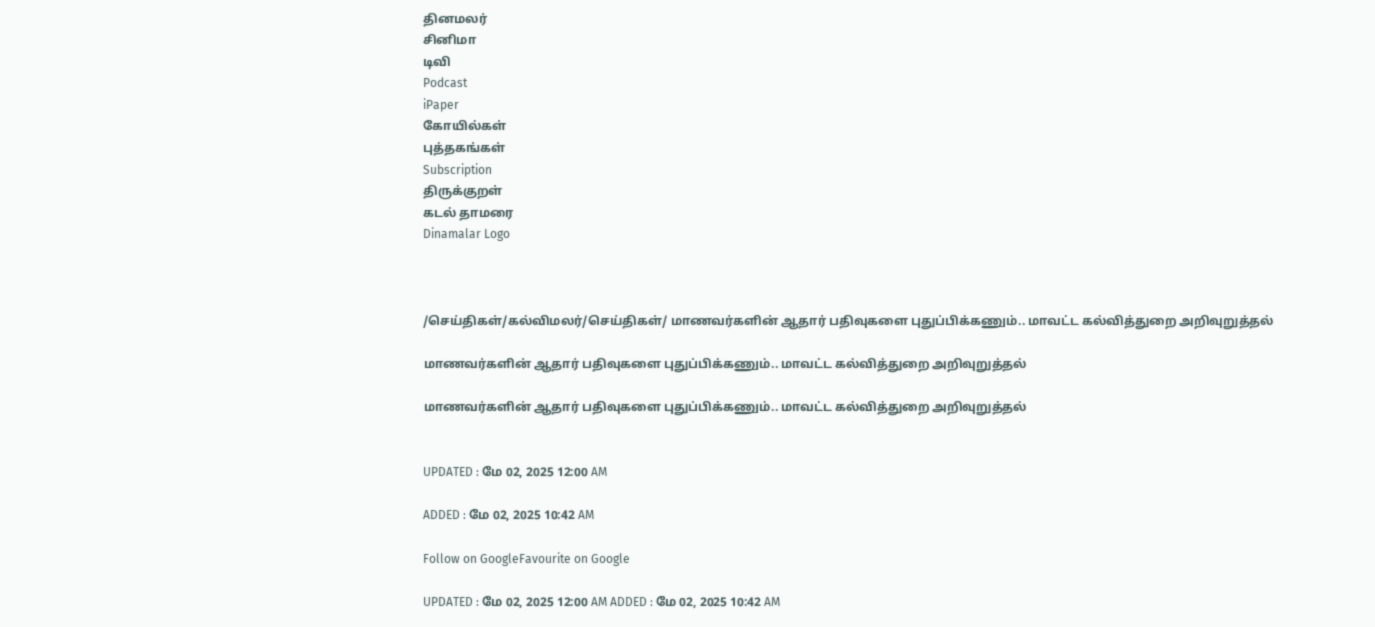தினமலர்
சினிமா
டிவி
Podcast
iPaper
கோயில்கள்
புத்தகங்கள்
Subscription
திருக்குறள்
கடல் தாமரை
Dinamalar Logo



/செய்திகள்/கல்விமலர்/செய்திகள்/ மாணவர்களின் ஆதார் பதிவுகளை புதுப்பிக்கணும்.. மாவட்ட கல்வித்துறை அறிவுறுத்தல்

மாணவர்களின் ஆதார் பதிவுகளை புதுப்பிக்கணும்.. மாவட்ட கல்வித்துறை அறிவுறுத்தல்

மாணவர்களின் ஆதார் பதிவுகளை புதுப்பிக்கணும்.. மாவட்ட கல்வித்துறை அறிவுறுத்தல்


UPDATED : மே 02, 2025 12:00 AM

ADDED : மே 02, 2025 10:42 AM

Follow on GoogleFavourite on Google

UPDATED : மே 02, 2025 12:00 AM ADDED : மே 02, 2025 10:42 AM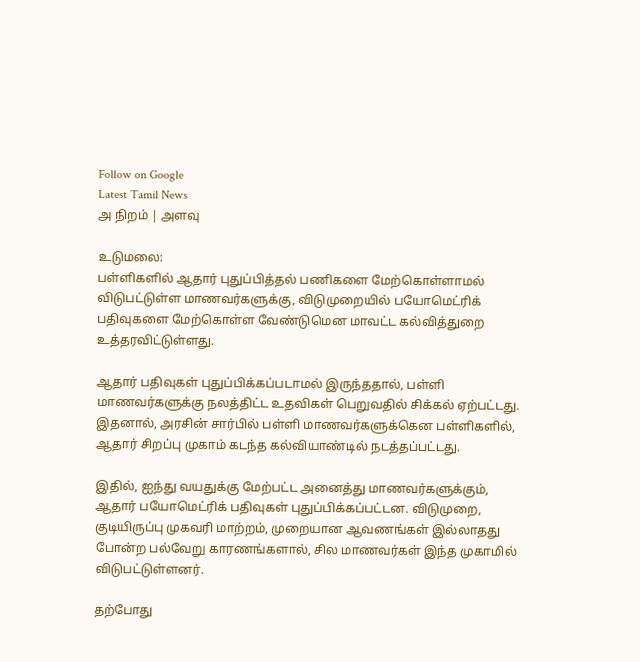Follow on Google
Latest Tamil News
அ நிறம் | அளவு

உடுமலை:
பள்ளிகளில் ஆதார் புதுப்பித்தல் பணிகளை மேற்கொள்ளாமல் விடுபட்டுள்ள மாணவர்களுக்கு, விடுமுறையில் பயோமெட்ரிக் பதிவுகளை மேற்கொள்ள வேண்டுமென மாவட்ட கல்வித்துறை உத்தரவிட்டுள்ளது.

ஆதார் பதிவுகள் புதுப்பிக்கப்படாமல் இருந்ததால், பள்ளி மாணவர்களுக்கு நலத்திட்ட உதவிகள் பெறுவதில் சிக்கல் ஏற்பட்டது. இதனால், அரசின் சார்பில் பள்ளி மாணவர்களுக்கென பள்ளிகளில், ஆதார் சிறப்பு முகாம் கடந்த கல்வியாண்டில் நடத்தப்பட்டது.

இதில், ஐந்து வயதுக்கு மேற்பட்ட அனைத்து மாணவர்களுக்கும், ஆதார் பயோமெட்ரிக் பதிவுகள் புதுப்பிக்கப்பட்டன. விடுமுறை, குடியிருப்பு முகவரி மாற்றம், முறையான ஆவணங்கள் இல்லாதது போன்ற பல்வேறு காரணங்களால், சில மாணவர்கள் இந்த முகாமில் விடுபட்டுள்ளனர்.

தற்போது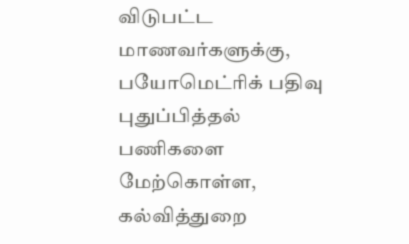விடுபட்ட மாணவர்களுக்கு, பயோமெட்ரிக் பதிவு புதுப்பித்தல் பணிகளை மேற்கொள்ள, கல்வித்துறை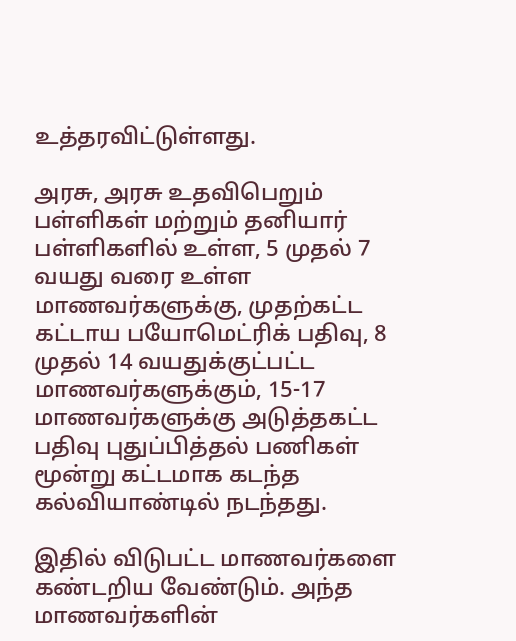உத்தரவிட்டுள்ளது.

அரசு, அரசு உதவிபெறும் பள்ளிகள் மற்றும் தனியார் பள்ளிகளில் உள்ள, 5 முதல் 7 வயது வரை உள்ள மாணவர்களுக்கு, முதற்கட்ட கட்டாய பயோமெட்ரிக் பதிவு, 8 முதல் 14 வயதுக்குட்பட்ட மாணவர்களுக்கும், 15-17 மாணவர்களுக்கு அடுத்தகட்ட பதிவு புதுப்பித்தல் பணிகள் மூன்று கட்டமாக கடந்த கல்வியாண்டில் நடந்தது.

இதில் விடுபட்ட மாணவர்களை கண்டறிய வேண்டும். அந்த மாணவர்களின்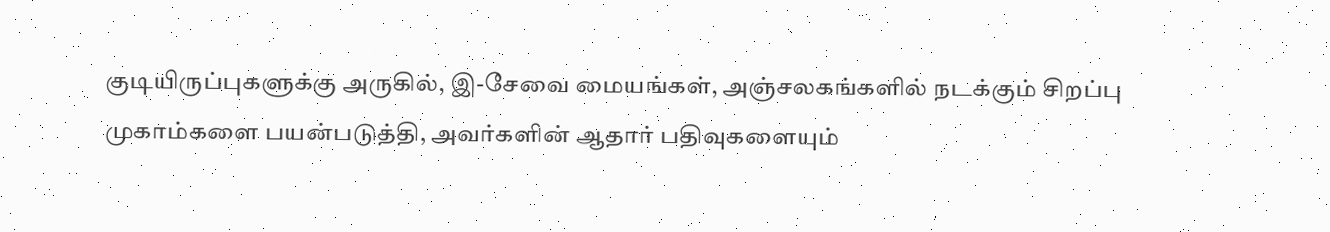குடியிருப்புகளுக்கு அருகில், இ-சேவை மையங்கள், அஞ்சலகங்களில் நடக்கும் சிறப்பு முகாம்களை பயன்படுத்தி, அவர்களின் ஆதார் பதிவுகளையும்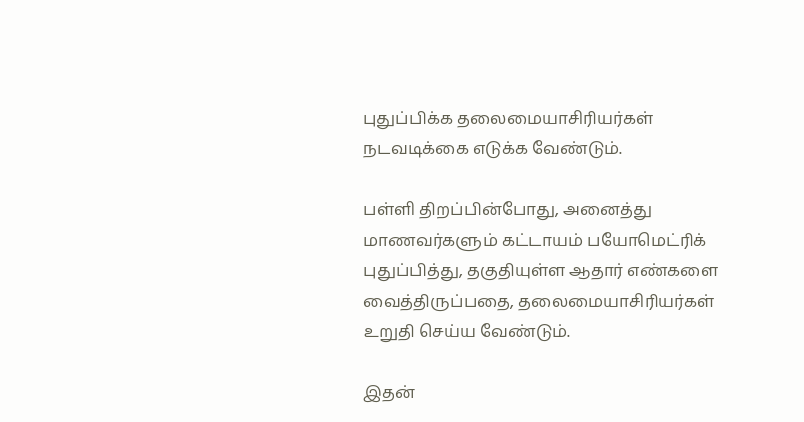புதுப்பிக்க தலைமையாசிரியர்கள் நடவடிக்கை எடுக்க வேண்டும்.

பள்ளி திறப்பின்போது, அனைத்து மாணவர்களும் கட்டாயம் பயோமெட்ரிக் புதுப்பித்து, தகுதியுள்ள ஆதார் எண்களை வைத்திருப்பதை, தலைமையாசிரியர்கள் உறுதி செய்ய வேண்டும்.

இதன்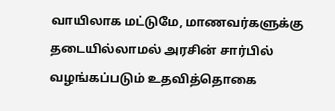வாயிலாக மட்டுமே, மாணவர்களுக்கு தடையில்லாமல் அரசின் சார்பில் வழங்கப்படும் உதவித்தொகை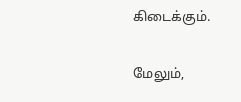கிடைக்கும்.

மேலும்,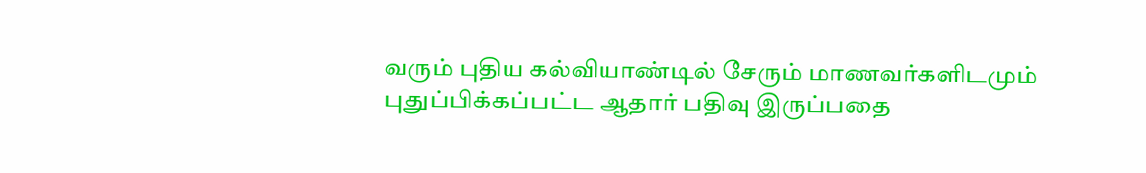வரும் புதிய கல்வியாண்டில் சேரும் மாணவர்களிடமும் புதுப்பிக்கப்பட்ட ஆதார் பதிவு இருப்பதை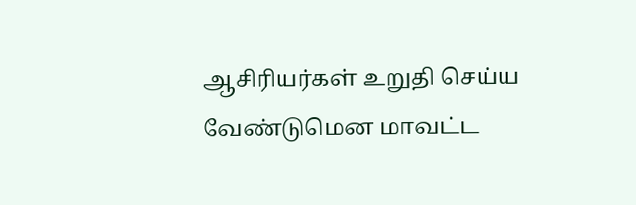ஆசிரியர்கள் உறுதி செய்ய வேண்டுமென மாவட்ட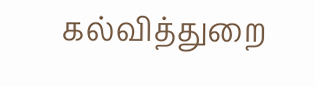கல்வித்துறை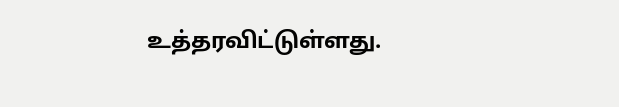உத்தரவிட்டுள்ளது.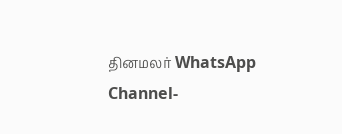தினமலர் WhatsApp Channel-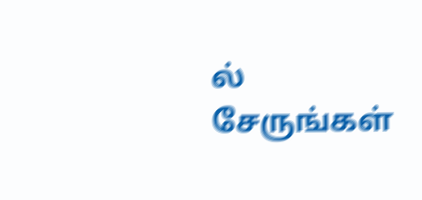ல் சேருங்கள்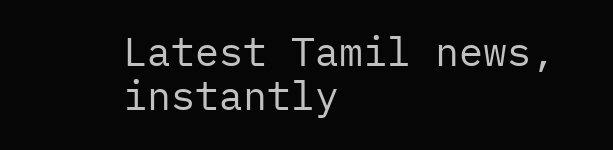Latest Tamil news, instantly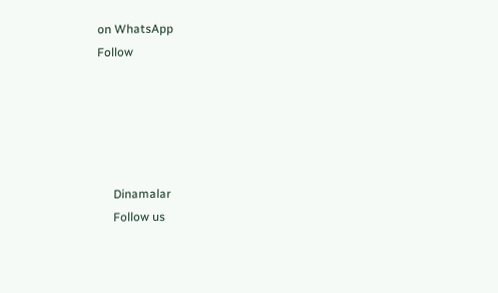on WhatsApp
Follow





      Dinamalar
      Follow us